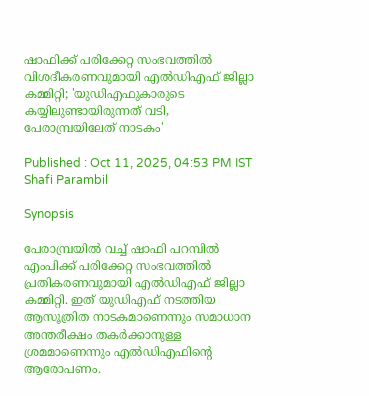ഷാഫിക്ക് പരിക്കേറ്റ സംഭവത്തിൽ വിശദീകരണവുമായി എൽഡിഎഫ് ജില്ലാ കമ്മിറ്റി; 'യുഡിഎഫുകാരുടെ കയ്യിലുണ്ടായിരുന്നത് വടി, പേരാമ്പ്രയിലേത് നാടകം'

Published : Oct 11, 2025, 04:53 PM IST
Shafi Parambil

Synopsis

പേരാമ്പ്രയിൽ വച്ച് ഷാഫി പറമ്പിൽ എംപിക്ക് പരിക്കേറ്റ സംഭവത്തിൽ പ്രതികരണവുമായി എൽഡിഎഫ് ജില്ലാ കമ്മിറ്റി. ഇത് യുഡിഎഫ് നടത്തിയ ആസൂത്രിത നാടകമാണെന്നും സമാധാന അന്തരീക്ഷം തകർക്കാനുള്ള ശ്രമമാണെന്നും എൽഡിഎഫിന്റെ ആരോപണം.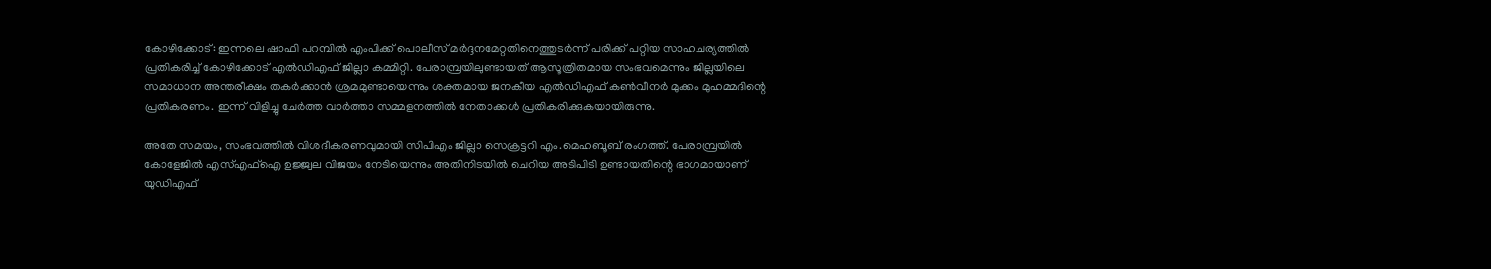കോഴിക്കോട്: ഇന്നലെ ഷാഫി പറമ്പിൽ എംപിക്ക് പൊലീസ് മർദ്ദനമേറ്റതിനെത്തുടർന്ന് പരിക്ക് പറ്റിയ സാഹചര്യത്തിൽ പ്രതികരിച്ച് കോഴിക്കോട് എൽഡിഎഫ് ജില്ലാ കമ്മിറ്റി. പേരാമ്പ്രയിലുണ്ടായത് ആസൂത്രിതമായ സംഭവമെന്നും ജില്ലയിലെ സമാധാന അന്തരീക്ഷം തകർക്കാൻ ശ്രമമുണ്ടായെന്നും ശക്തമായ ജനകീയ എൽഡിഎഫ് കൺവീനർ മുക്കം മുഹമ്മദിന്റെ പ്രതികരണം. ഇന്ന് വിളിച്ചു ചേർത്ത വാർത്താ സമ്മളനത്തിൽ നേതാക്കൾ പ്രതികരിക്കുകയായിരുന്നു.

അതേ സമയം, സംഭവത്തിൽ വിശദീകരണവുമായി സിപിഎം ജില്ലാ സെക്രട്ടറി എം.മെഹബൂബ് രംഗത്ത്. പേരാമ്പ്രയിൽ കോളേജിൽ എസ്എഫ്ഐ ഉജ്ജ്വല വിജയം നേടിയെന്നും അതിനിടയിൽ ചെറിയ അടിപിടി ഉണ്ടായതിന്റെ ഭാഗമായാണ് യുഡിഎഫ്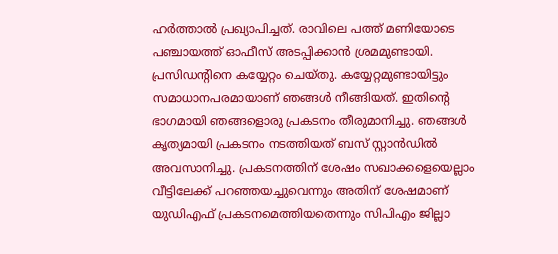ഹർത്താൽ പ്രഖ്യാപിച്ചത്. രാവിലെ പത്ത് മണിയോടെ പഞ്ചായത്ത് ഓഫീസ് അടപ്പിക്കാൻ ശ്രമമുണ്ടായി. പ്രസിഡൻ്റിനെ കയ്യേറ്റം ചെയ്തു. കയ്യേറ്റമുണ്ടായിട്ടും സമാധാനപരമായാണ് ഞങ്ങൾ നീങ്ങിയത്. ഇതിൻ്റെ ഭാഗമായി ഞങ്ങളൊരു പ്രകടനം തീരുമാനിച്ചു. ഞങ്ങൾ കൃത്യമായി പ്രകടനം നടത്തിയത് ബസ് സ്റ്റാൻഡിൽ അവസാനിച്ചു. പ്രകടനത്തിന് ശേഷം സഖാക്കളെയെല്ലാം വീട്ടിലേക്ക് പറഞ്ഞയച്ചുവെന്നും അതിന് ശേഷമാണ് യുഡിഎഫ് പ്രകടനമെത്തിയതെന്നും സിപിഎം ജില്ലാ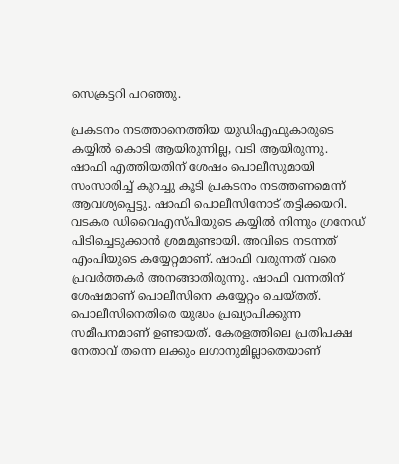സെക്രട്ടറി പറഞ്ഞു.

പ്രകടനം നടത്താനെത്തിയ യുഡിഎഫുകാരുടെ കയ്യിൽ കൊടി ആയിരുന്നില്ല, വടി ആയിരുന്നു. ഷാഫി എത്തിയതിന് ശേഷം പൊലീസുമായി സംസാരിച്ച് കുറച്ചു കൂടി പ്രകടനം നടത്തണമെന്ന് ആവശ്യപ്പെട്ടു. ഷാഫി പൊലീസിനോട് തട്ടിക്കയറി. വടകര ഡിവൈഎസ്പിയുടെ കയ്യിൽ നിന്നും ഗ്രനേഡ് പിടിച്ചെടുക്കാൻ ശ്രമമുണ്ടായി. അവിടെ നടന്നത് എംപിയുടെ കയ്യേറ്റമാണ്. ഷാഫി വരുന്നത് വരെ പ്രവർത്തകർ അനങ്ങാതിരുന്നു. ഷാഫി വന്നതിന് ശേഷമാണ് പൊലീസിനെ കയ്യേറ്റം ചെയ്തത്. പൊലീസിനെതിരെ യുദ്ധം പ്രഖ്യാപിക്കുന്ന സമീപനമാണ് ഉണ്ടായത്. കേരളത്തിലെ പ്രതിപക്ഷ നേതാവ് തന്നെ ലക്കും ലഗാനുമില്ലാതെയാണ്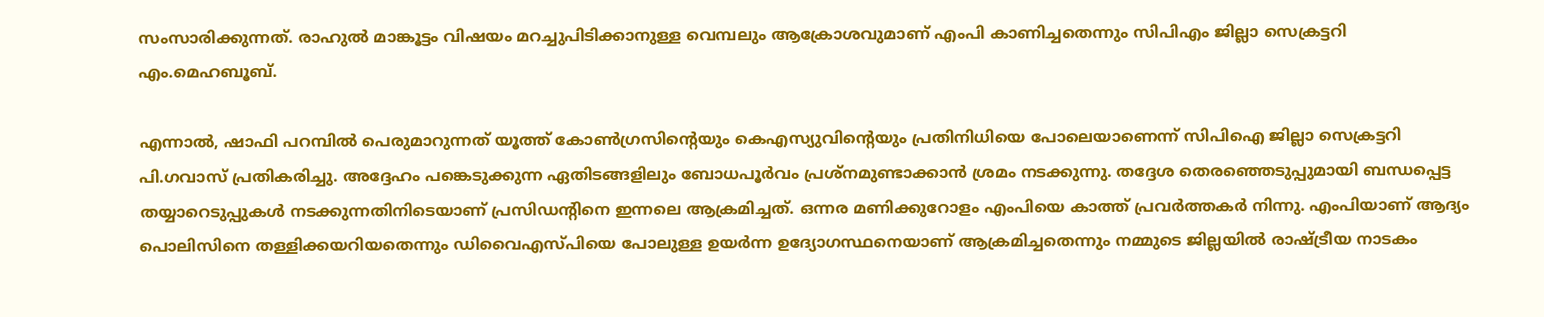സംസാരിക്കുന്നത്. രാഹുൽ മാങ്കൂട്ടം വിഷയം മറച്ചുപിടിക്കാനുള്ള വെമ്പലും ആക്രോശവുമാണ് എംപി കാണിച്ചതെന്നും സിപിഎം ജില്ലാ സെക്രട്ടറി എം.മെഹബൂബ്.

എന്നാൽ, ഷാഫി പറമ്പിൽ പെരുമാറുന്നത് യൂത്ത് കോൺഗ്രസിൻ്റെയും കെഎസ്യുവിൻ്റെയും പ്രതിനിധിയെ പോലെയാണെന്ന് സിപിഐ ജില്ലാ സെക്രട്ടറി പി.ഗവാസ് പ്രതികരിച്ചു. അദ്ദേഹം പങ്കെടുക്കുന്ന ഏതിടങ്ങളിലും ബോധപൂർവം പ്രശ്നമുണ്ടാക്കാൻ ശ്രമം നടക്കുന്നു. തദ്ദേശ തെരഞ്ഞെടുപ്പുമായി ബന്ധപ്പെട്ട തയ്യാറെടുപ്പുകൾ നടക്കുന്നതിനിടെയാണ് പ്രസിഡൻ്റിനെ ഇന്നലെ ആക്രമിച്ചത്. ഒന്നര മണിക്കുറോളം എംപിയെ കാത്ത് പ്രവർത്തകർ നിന്നു. എംപിയാണ് ആദ്യം പൊലിസിനെ തള്ളിക്കയറിയതെന്നും ഡിവൈഎസ്പിയെ പോലുള്ള ഉയർന്ന ഉദ്യോഗസ്ഥനെയാണ് ആക്രമിച്ചതെന്നും നമ്മുടെ ജില്ലയിൽ രാഷ്ട്രീയ നാടകം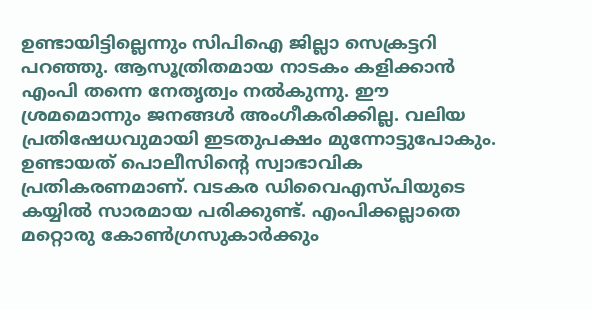ഉണ്ടായിട്ടില്ലെന്നും സിപിഐ ജില്ലാ സെക്രട്ടറി പറഞ്ഞു. ആസൂത്രിതമായ നാടകം കളിക്കാൻ എംപി തന്നെ നേതൃത്വം നൽകുന്നു. ഈ ശ്രമമൊന്നും ജനങ്ങൾ അംഗീകരിക്കില്ല. വലിയ പ്രതിഷേധവുമായി ഇടതുപക്ഷം മുന്നോട്ടുപോകും. ഉണ്ടായത് പൊലീസിൻ്റെ സ്വാഭാവിക പ്രതികരണമാണ്. വടകര ഡിവൈഎസ്പിയുടെ കയ്യിൽ സാരമായ പരിക്കുണ്ട്. എംപിക്കല്ലാതെ മറ്റൊരു കോൺഗ്രസുകാർക്കും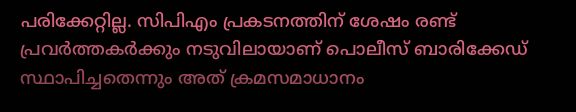പരിക്കേറ്റില്ല. സിപിഎം പ്രകടനത്തിന് ശേഷം രണ്ട് പ്രവർത്തകർക്കും നടുവിലായാണ് പൊലീസ് ബാരിക്കേഡ് സ്ഥാപിച്ചതെന്നും അത് ക്രമസമാധാനം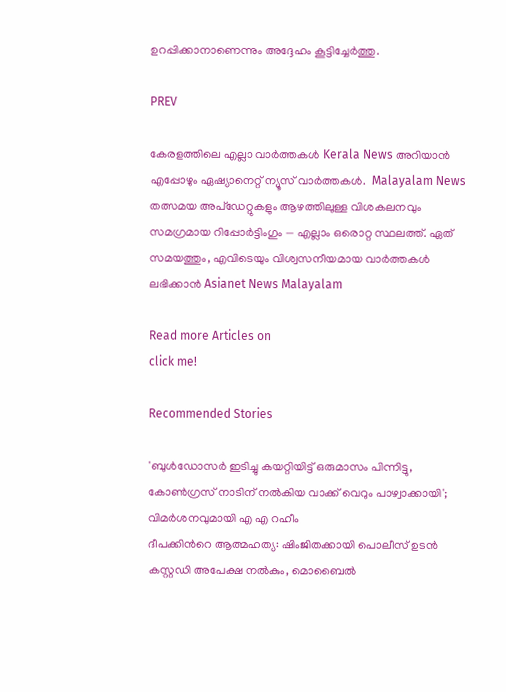ഉറപ്പിക്കാനാണെന്നും അദ്ദേഹം കൂട്ടിച്ചേർത്തു.

PREV

കേരളത്തിലെ എല്ലാ വാർത്തകൾ Kerala News അറിയാൻ  എപ്പോഴും ഏഷ്യാനെറ്റ് ന്യൂസ് വാർത്തകൾ.  Malayalam News   തത്സമയ അപ്‌ഡേറ്റുകളും ആഴത്തിലുള്ള വിശകലനവും സമഗ്രമായ റിപ്പോർട്ടിംഗും — എല്ലാം ഒരൊറ്റ സ്ഥലത്ത്. ഏത് സമയത്തും, എവിടെയും വിശ്വസനീയമായ വാർത്തകൾ ലഭിക്കാൻ Asianet News Malayalam

Read more Articles on
click me!

Recommended Stories

'ബുൾഡോസർ ഇടിച്ചു കയറ്റിയിട്ട് ഒരുമാസം പിന്നിട്ടു, കോൺഗ്രസ് നാടിന് നൽകിയ വാക്ക് വെറും പാഴ്വാക്കായി'; വിമർശനവുമായി എ എ റഹീം
ദീപക്കിന്‍റെ ആത്മഹത്യ: ഷിംജിതക്കായി പൊലീസ് ഉടൻ കസ്റ്റഡി അപേക്ഷ നൽകും, മൊബൈൽ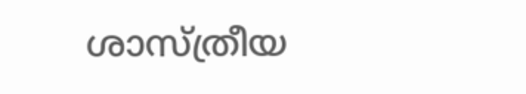ശാസ്ത്രീയ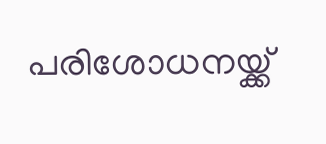പരിശോധനയ്ക്ക്